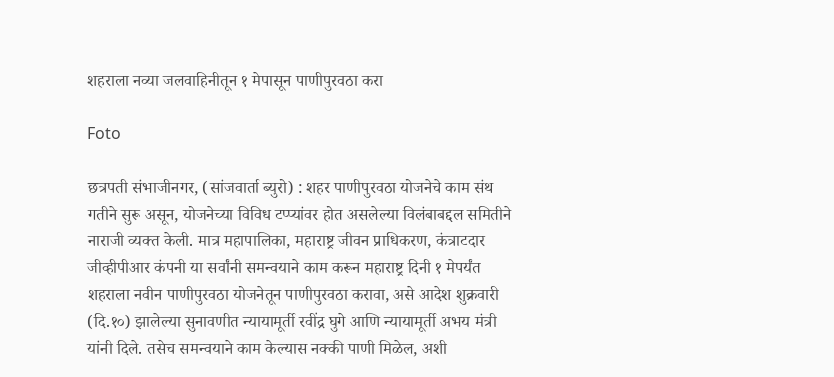शहराला नव्या जलवाहिनीतून १ मेपासून पाणीपुरवठा करा

Foto

छत्रपती संभाजीनगर, (सांजवार्ता ब्युरो) : शहर पाणीपुरवठा योजनेचे काम संथ गतीने सुरू असून, योजनेच्या विविध टप्प्यांवर होत असलेल्या विलंबाबद्दल समितीने नाराजी व्यक्त केली. मात्र महापालिका, महाराष्ट्र जीवन प्राधिकरण, कंत्राटदार जीव्हीपीआर कंपनी या सर्वांनी समन्वयाने काम करून महाराष्ट्र दिनी १ मेपर्यंत शहराला नवीन पाणीपुरवठा योजनेतून पाणीपुरवठा करावा, असे आदेश शुक्रवारी (दि.१०) झालेल्या सुनावणीत न्यायामूर्ती रवींद्र घुगे आणि न्यायामूर्ती अभय मंत्री यांनी दिले. तसेच समन्वयाने काम केल्यास नक्की पाणी मिळेल, अशी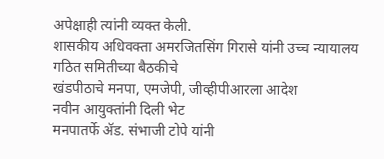अपेक्षाही त्यांनी व्यक्त केली.
शासकीय अधिवक्ता अमरजितसिंग गिरासे यांनी उच्च न्यायालय गठित समितीच्या बैठकीचे
खंडपीठाचे मनपा, एमजेपी, जीव्हीपीआरला आदेश
नवीन आयुक्तांनी दिली भेट
मनपातर्फे ॲड. संभाजी टोपे यांनी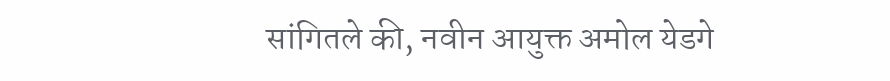सांगितले की, नवीन आयुक्त अमोल येडगे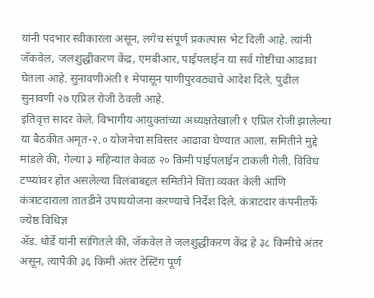यांनी पदभार स्वीकारला असून, लगेच संपूर्ण प्रकल्पास भेट दिली आहे. त्यांनी जॅकवेल, जलशुद्धीकरण केंद्र, एमबीआर, पाईपलाईन या सर्व गोष्टींचा आढावा घेतला आहे. सुनावणीअंती १ मेपासून पाणीपुरवठ्याचे आदेश दिले. पुढील सुनावणी २७ एप्रिल रोजी ठेवली आहे.
इतिवृत्त सादर केले. विभागीय आयुक्तांच्या अध्यक्षतेखाली १ एप्रिल रोजी झालेल्या या बैठकीत अमृत-२.० योजनेचा सविस्तर आढावा घेण्यात आला. समितीने मुद्दे मांडले की, गेल्या ३ महिन्यांत केवळ २० किमी पाईपलाईन टाकली गेली. विविध टप्प्यांवर होत असलेल्या विलंबाबद्दल समितीने चिंता व्यक्त केली आणि कंत्राटदाराला तातडीने उपाययोजना करण्याचे निर्देश दिले. कंत्राटदार कंपनीतर्फे ज्येष्ठ विधिज्ञ
ॲड. धोर्डे यांनी सांगितले की, जॅकवेल ते जलशुद्धीकरण केंद्र हे ३८ किमीचे अंतर असून, त्यापैकी ३६ किमी अंतर टेस्टिंग पूर्ण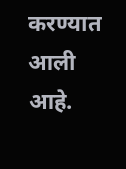करण्यात आली आहे.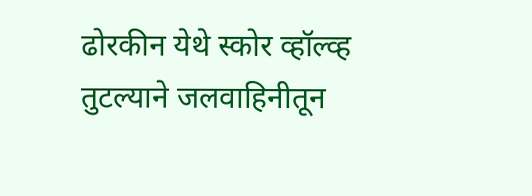ढोरकीन येथे स्कोर व्हॉल्व्ह तुटल्याने जलवाहिनीतून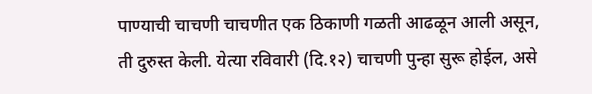पाण्याची चाचणी चाचणीत एक ठिकाणी गळती आढळून आली असून, ती दुरुस्त केली. येत्या रविवारी (दि.१२) चाचणी पुन्हा सुरू होईल, असे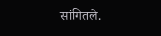सांगितले.